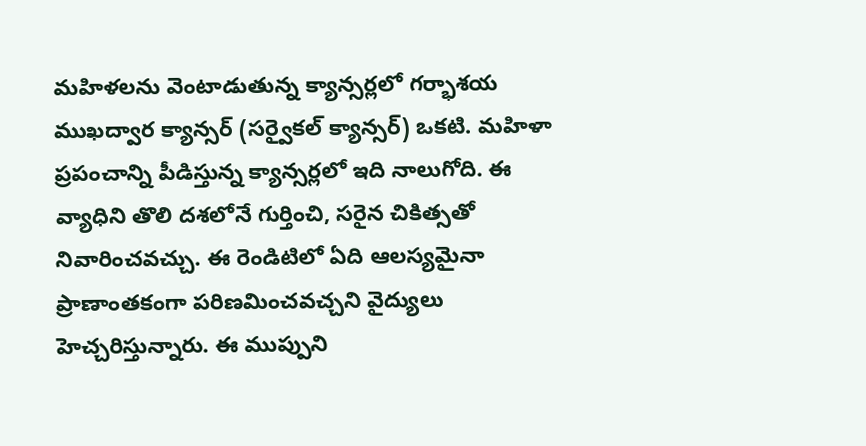మహిళలను వెంటాడుతున్న క్యాన్సర్లలో గర్భాశయ ముఖద్వార క్యాన్సర్ (సర్వైకల్ క్యాన్సర్) ఒకటి. మహిళా ప్రపంచాన్ని పీడిస్తున్న క్యాన్సర్లలో ఇది నాలుగోది. ఈ వ్యాధిని తొలి దశలోనే గుర్తించి, సరైన చికిత్సతో నివారించవచ్చు. ఈ రెండిటిలో ఏది ఆలస్యమైనా ప్రాణాంతకంగా పరిణమించవచ్చని వైద్యులు హెచ్చరిస్తున్నారు. ఈ ముప్పుని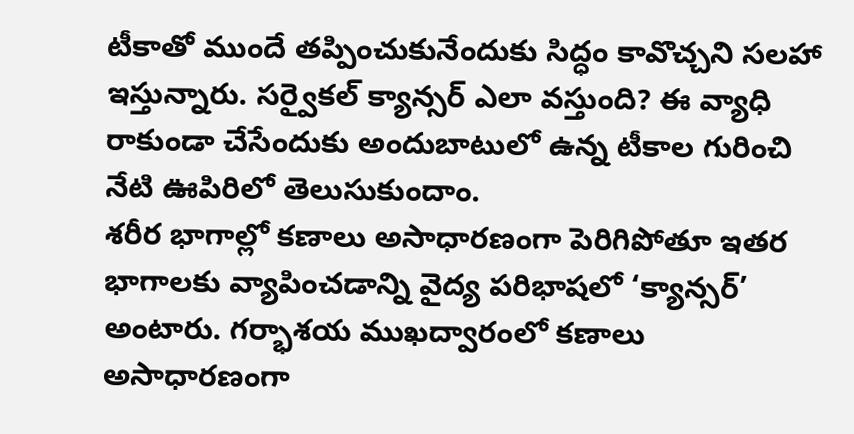టీకాతో ముందే తప్పించుకునేందుకు సిద్ధం కావొచ్చని సలహా ఇస్తున్నారు. సర్వైకల్ క్యాన్సర్ ఎలా వస్తుంది? ఈ వ్యాధి రాకుండా చేసేందుకు అందుబాటులో ఉన్న టీకాల గురించి నేటి ఊపిరిలో తెలుసుకుందాం.
శరీర భాగాల్లో కణాలు అసాధారణంగా పెరిగిపోతూ ఇతర భాగాలకు వ్యాపించడాన్ని వైద్య పరిభాషలో ‘క్యాన్సర్’ అంటారు. గర్భాశయ ముఖద్వారంలో కణాలు అసాధారణంగా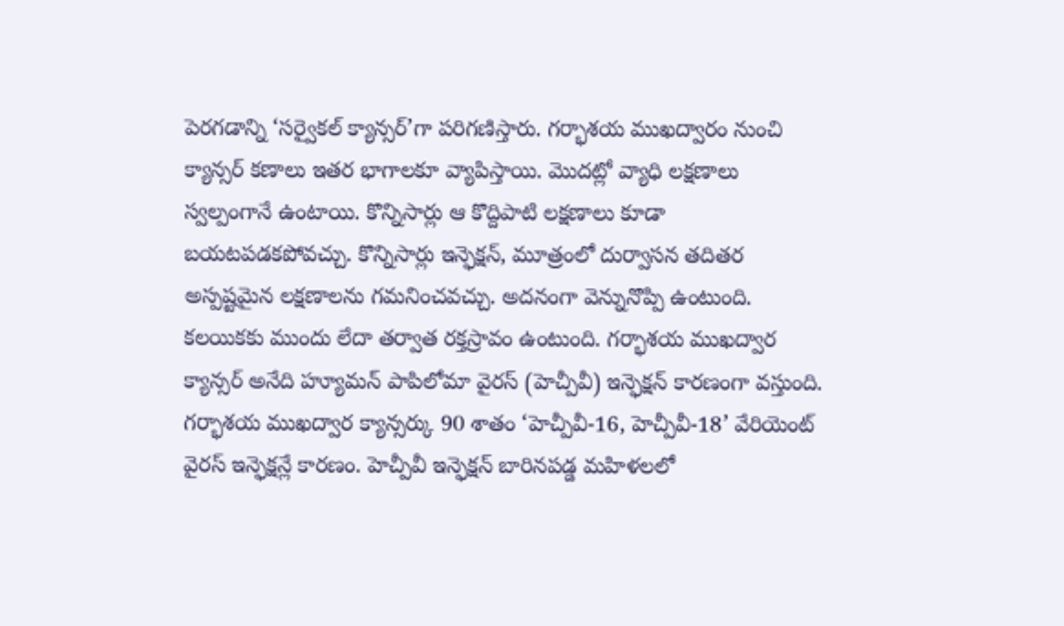పెరగడాన్ని ‘సర్వైకల్ క్యాన్సర్’గా పరిగణిస్తారు. గర్భాశయ ముఖద్వారం నుంచి క్యాన్సర్ కణాలు ఇతర భాగాలకూ వ్యాపిస్తాయి. మొదట్లో వ్యాధి లక్షణాలు స్వల్పంగానే ఉంటాయి. కొన్నిసార్లు ఆ కొద్దిపాటి లక్షణాలు కూడా బయటపడకపోవచ్చు. కొన్నిసార్లు ఇన్ఫెక్షన్, మూత్రంలో దుర్వాసన తదితర అస్పష్టమైన లక్షణాలను గమనించవచ్చు. అదనంగా వెన్నునొప్పి ఉంటుంది. కలయికకు ముందు లేదా తర్వాత రక్తస్రావం ఉంటుంది. గర్భాశయ ముఖద్వార క్యాన్సర్ అనేది హ్యూమన్ పాపిలోమా వైరస్ (హెచ్పీవీ) ఇన్ఫెక్షన్ కారణంగా వస్తుంది. గర్భాశయ ముఖద్వార క్యాన్సర్కు 90 శాతం ‘హెచ్పీవీ-16, హెచ్పీవీ-18’ వేరియెంట్ వైరస్ ఇన్ఫెక్షన్లే కారణం. హెచ్పీవీ ఇన్ఫెక్షన్ బారినపడ్డ మహిళలలో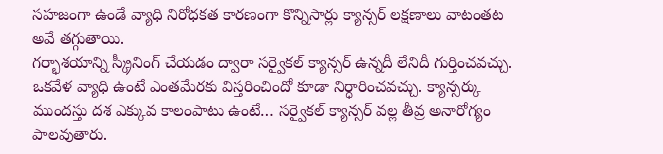సహజంగా ఉండే వ్యాధి నిరోధకత కారణంగా కొన్నిసార్లు క్యాన్సర్ లక్షణాలు వాటంతట అవే తగ్గుతాయి.
గర్భాశయాన్ని స్క్రీనింగ్ చేయడం ద్వారా సర్వైకల్ క్యాన్సర్ ఉన్నదీ లేనిదీ గుర్తించవచ్చు. ఒకవేళ వ్యాధి ఉంటే ఎంతమేరకు విస్తరించిందో కూడా నిర్ధారించవచ్చు. క్యాన్సర్కు ముందస్తు దశ ఎక్కువ కాలంపాటు ఉంటే… సర్వైకల్ క్యాన్సర్ వల్ల తీవ్ర అనారోగ్యం పాలవుతారు.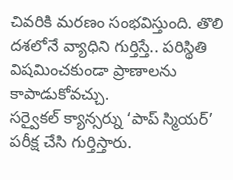చివరికి మరణం సంభవిస్తుంది. తొలి దశలోనే వ్యాధిని గుర్తిస్తే.. పరిస్థితి విషమించకుండా ప్రాణాలను కాపాడుకోవచ్చు.
సర్వైకల్ క్యాన్సర్ను ‘పాప్ స్మియర్’ పరీక్ష చేసి గుర్తిస్తారు.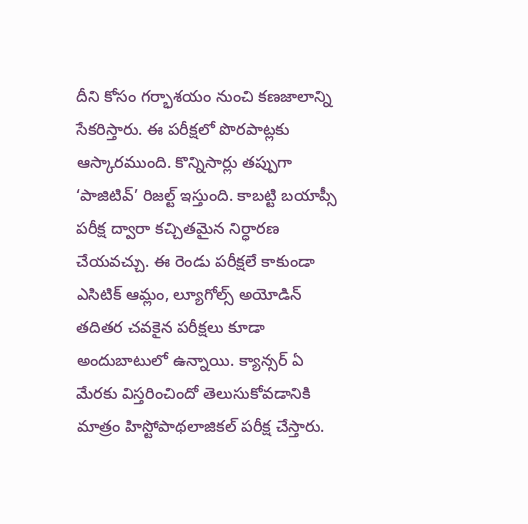దీని కోసం గర్భాశయం నుంచి కణజాలాన్ని సేకరిస్తారు. ఈ పరీక్షలో పొరపాట్లకు ఆస్కారముంది. కొన్నిసార్లు తప్పుగా ‘పాజిటివ్’ రిజల్ట్ ఇస్తుంది. కాబట్టి బయాప్సీ పరీక్ష ద్వారా కచ్చితమైన నిర్ధారణ చేయవచ్చు. ఈ రెండు పరీక్షలే కాకుండా ఎసిటిక్ ఆమ్లం, ల్యూగోల్స్ అయోడిన్ తదితర చవకైన పరీక్షలు కూడా అందుబాటులో ఉన్నాయి. క్యాన్సర్ ఏ మేరకు విస్తరించిందో తెలుసుకోవడానికి మాత్రం హిస్టోపాథలాజికల్ పరీక్ష చేస్తారు.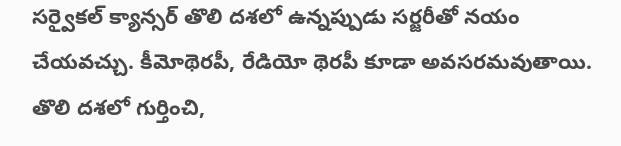సర్వైకల్ క్యాన్సర్ తొలి దశలో ఉన్నప్పుడు సర్జరీతో నయం చేయవచ్చు. కీమోథెరపీ, రేడియో థెరపీ కూడా అవసరమవుతాయి. తొలి దశలో గుర్తించి,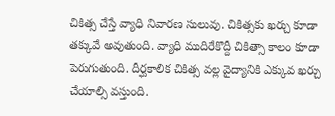చికిత్స చేస్తే వ్యాధి నివారణ సులువు. చికిత్సకు ఖర్చు కూడా తక్కువే అవుతుంది. వ్యాధి ముదిరేకొద్దీ చికిత్సా కాలం కూడా పెరుగుతుంది. దీర్ఘకాలిక చికిత్స వల్ల వైద్యానికి ఎక్కువ ఖర్చు చేయాల్సి వస్తుంది.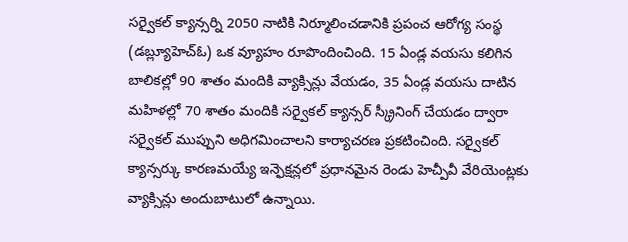సర్వైకల్ క్యాన్సర్ని 2050 నాటికి నిర్మూలించడానికి ప్రపంచ ఆరోగ్య సంస్థ (డబ్ల్యూహెచ్ఓ) ఒక వ్యూహం రూపొందించింది. 15 ఏండ్ల వయసు కలిగిన బాలికల్లో 90 శాతం మందికి వ్యాక్సిన్లు వేయడం, 35 ఏండ్ల వయసు దాటిన మహిళల్లో 70 శాతం మందికి సర్వైకల్ క్యాన్సర్ స్క్రీనింగ్ చేయడం ద్వారా సర్వైకల్ ముప్పుని అధిగమించాలని కార్యాచరణ ప్రకటించింది. సర్వైకల్ క్యాన్సర్కు కారణమయ్యే ఇన్ఫెక్షన్లలో ప్రధానమైన రెండు హెచ్పీవీ వేరియెంట్లకు వ్యాక్సిన్లు అందుబాటులో ఉన్నాయి.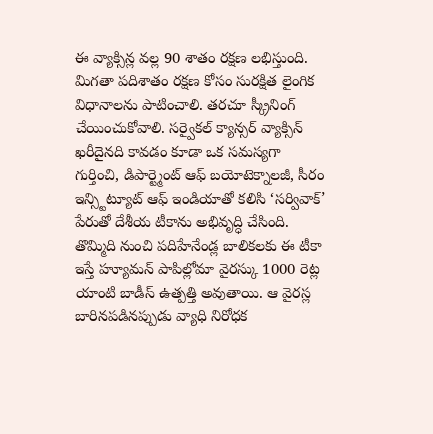ఈ వ్యాక్సిన్ల వల్ల 90 శాతం రక్షణ లభిస్తుంది. మిగతా పదిశాతం రక్షణ కోసం సురక్షిత లైంగిక విధానాలను పాటించాలి. తరచూ స్క్రీనింగ్ చేయించుకోవాలి. సర్వైకల్ క్యాన్సర్ వ్యాక్సిన్ ఖరీదైనది కావడం కూడా ఒక సమస్యగా గుర్తించి, డిపార్ట్మెంట్ ఆఫ్ బయోటెక్నాలజీ, సీరం ఇన్స్టిట్యూట్ ఆఫ్ ఇండియాతో కలిసి ‘సర్వివాక్’ పేరుతో దేశీయ టీకాను అభివృద్ధి చేసింది. తొమ్మిది నుంచి పదిహేనేండ్ల బాలికలకు ఈ టీకా ఇస్తే హ్యూమన్ పాపిల్లోమా వైరస్కు 1000 రెట్ల యాంటి బాడీస్ ఉత్పత్తి అవుతాయి. ఆ వైరస్ల బారినపడినప్పుడు వ్యాధి నిరోధక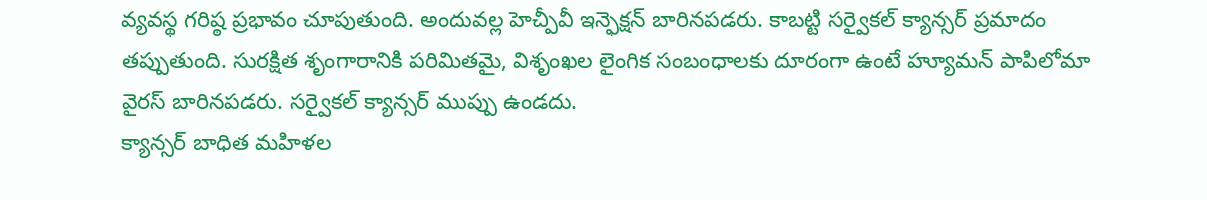వ్యవస్థ గరిష్ఠ ప్రభావం చూపుతుంది. అందువల్ల హెచ్పీవీ ఇన్ఫెక్షన్ బారినపడరు. కాబట్టి సర్వైకల్ క్యాన్సర్ ప్రమాదం తప్పుతుంది. సురక్షిత శృంగారానికి పరిమితమై, విశృంఖల లైంగిక సంబంధాలకు దూరంగా ఉంటే హ్యూమన్ పాపిలోమా వైరస్ బారినపడరు. సర్వైకల్ క్యాన్సర్ ముప్పు ఉండదు.
క్యాన్సర్ బాధిత మహిళల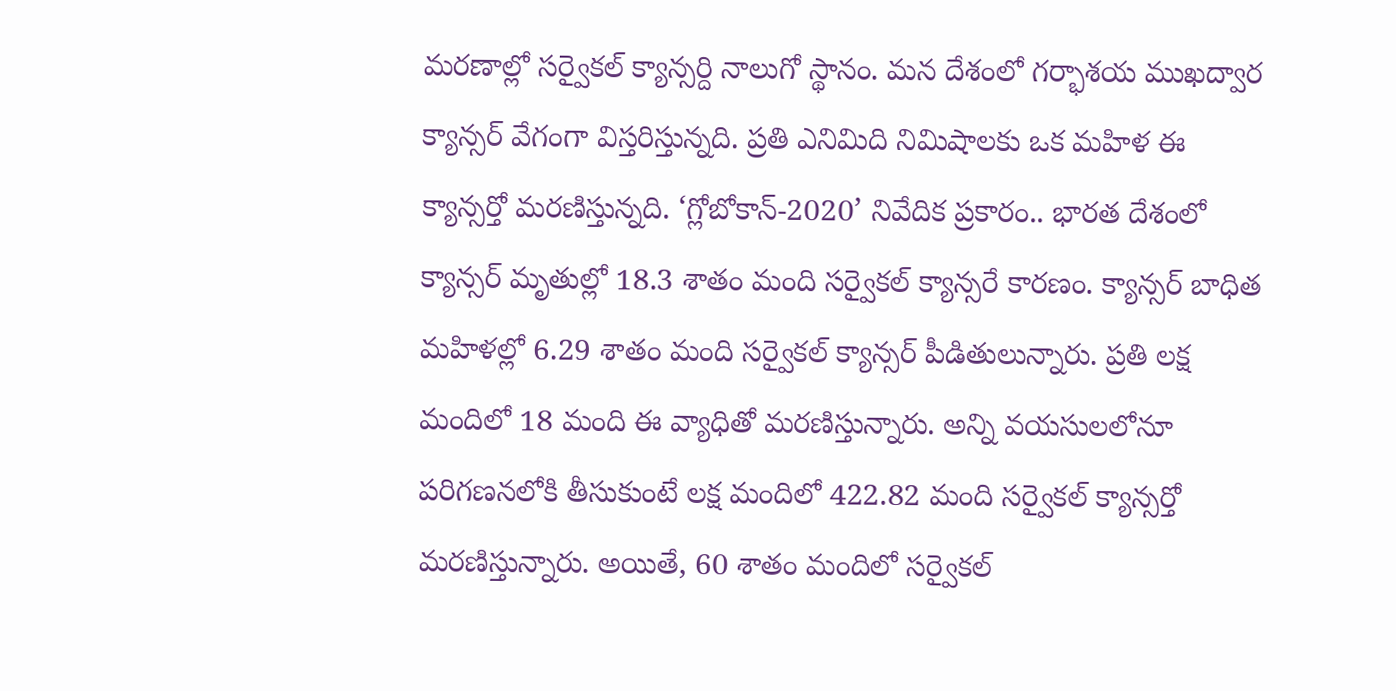మరణాల్లో సర్వైకల్ క్యాన్సర్ది నాలుగో స్థానం. మన దేశంలో గర్భాశయ ముఖద్వార క్యాన్సర్ వేగంగా విస్తరిస్తున్నది. ప్రతి ఎనిమిది నిమిషాలకు ఒక మహిళ ఈ క్యాన్సర్తో మరణిస్తున్నది. ‘గ్లోబోకాన్-2020’ నివేదిక ప్రకారం.. భారత దేశంలో క్యాన్సర్ మృతుల్లో 18.3 శాతం మంది సర్వైకల్ క్యాన్సరే కారణం. క్యాన్సర్ బాధిత మహిళల్లో 6.29 శాతం మంది సర్వైకల్ క్యాన్సర్ పీడితులున్నారు. ప్రతి లక్ష మందిలో 18 మంది ఈ వ్యాధితో మరణిస్తున్నారు. అన్ని వయసులలోనూ పరిగణనలోకి తీసుకుంటే లక్ష మందిలో 422.82 మంది సర్వైకల్ క్యాన్సర్తో మరణిస్తున్నారు. అయితే, 60 శాతం మందిలో సర్వైకల్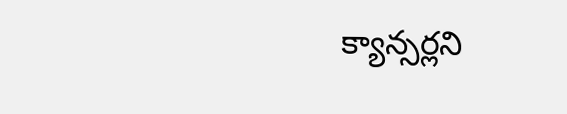క్యాన్సర్లని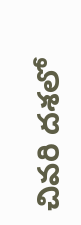చివరి దశలో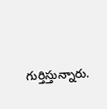గుర్తిస్తున్నారు.